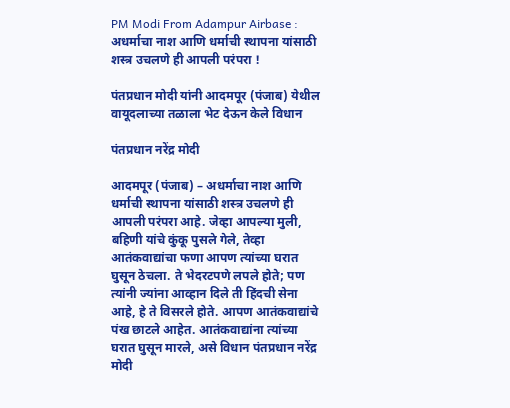PM Modi From Adampur Airbase : अधर्माचा नाश आणि धर्माची स्थापना यांसाठी शस्त्र उचलणे ही आपली परंपरा !

पंतप्रधान मोदी यांनी आदमपूर (पंजाब) येथील वायूदलाच्या तळाला भेट देऊन केले विधान

पंतप्रधान नरेंद्र मोदी

आदमपूर (पंजाब) – अधर्माचा नाश आणि धर्माची स्थापना यांसाठी शस्त्र उचलणे ही आपली परंपरा आहे. जेव्हा आपल्या मुली, बहिणी यांचे कुंकू पुसले गेले, तेव्हा आतंकवाद्यांचा फणा आपण त्यांच्या घरात घुसून ठेचला. ते भेदरटपणे लपले होते; पण त्यांनी ज्यांना आव्हान दिले ती हिंदची सेना आहे, हे ते विसरले होते. आपण आतंकवाद्यांचे पंख छाटले आहेत. आतंकवाद्यांना त्यांच्या घरात घुसून मारले, असे विधान पंतप्रधान नरेंद्र मोदी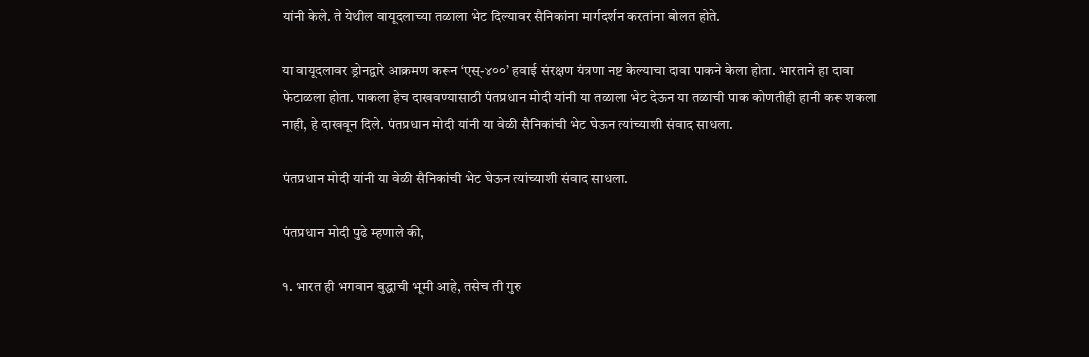यांनी केले. ते येथील वायूदलाच्या तळाला भेट दिल्यावर सैनिकांना मार्गदर्शन करतांना बोलत होते.

या वायूदलावर ड्रोनद्वारे आक्रमण करून ‘एस्-४००’ हवाई संरक्षण यंत्रणा नष्ट केल्याचा दावा पाकने केला होता. भारताने हा दावा फेटाळला होता. पाकला हेच दाखवण्यासाठी पंतप्रधान मोदी यांनी या तळाला भेट देऊन या तळाची पाक कोणतीही हानी करू शकला नाही, हे दाखवून दिले. पंतप्रधान मोदी यांनी या वेळी सैनिकांची भेट घेऊन त्यांच्याशी संवाद साधला.

पंतप्रधान मोदी यांनी या वेळी सैनिकांची भेट घेऊन त्यांच्याशी संवाद साधला.

पंतप्रधान मोदी पुढे म्हणाले की,

१. भारत ही भगवान बुद्धाची भूमी आहे, तसेच ती गुरु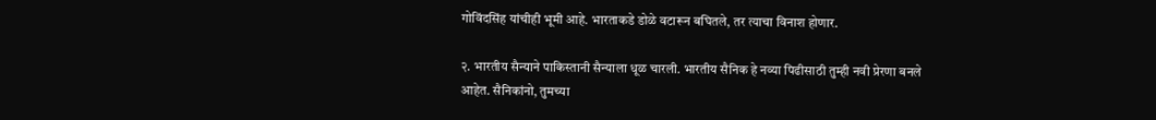गोविंदसिंह यांचीही भूमी आहे. भारताकडे डोळे वटारून बघितले, तर त्याचा विनाश होणार.

२. भारतीय सैन्याने पाकिस्तानी सैन्याला धूळ चारली. भारतीय सैनिक हे नव्या पिढीसाठी तुम्ही नवी प्रेरणा बनले आहेत. सैनिकांनो, तुमच्या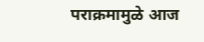पराक्रमामुळे आज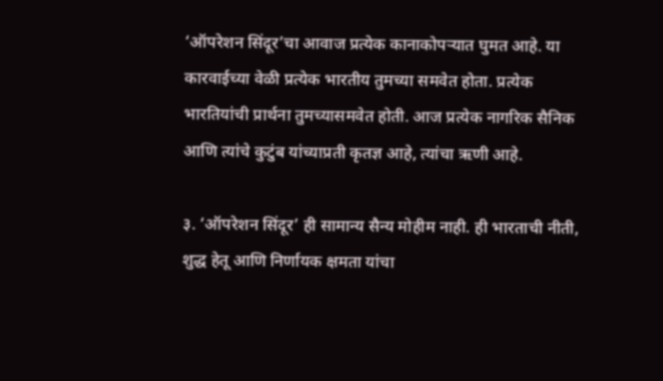‘ऑपरेशन सिंदूर’चा आवाज प्रत्येक कानाकोपर्‍यात घुमत आहे. या कारवाईच्या वेळी प्रत्येक भारतीय तुमच्या समवेत होता. प्रत्येक भारतियांची प्रार्थना तुमच्यासमवेत होती. आज प्रत्येक नागरिक सैनिक आणि त्यांचे कुटुंब यांच्याप्रती कृतज्ञ आहे, त्यांचा ऋणी आहे.

३. ‘ऑपरेशन सिंदूर’ ही सामान्य सैन्य मोहीम नाही. ही भारताची नीती, शुद्ध हेतू आणि निर्णायक क्षमता यांचा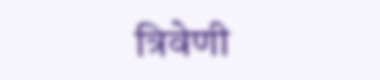त्रिवेणी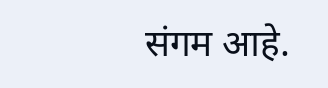संगम आहे.